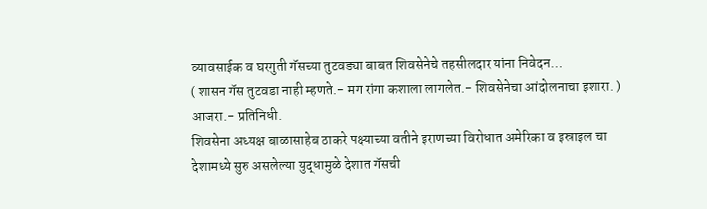व्यावसाईक व घरगुती गॅसच्या तुटवड्या बाबत शिवसेनेचे तहसीलदार यांना निवेदन…
( शासन गॅस तुटवडा नाही म्हणते.- मग रांगा कशाला लागलेत.- शिवसेनेचा आंदोलनाचा इशारा. )
आजरा.- प्रतिनिधी.
शिवसेना अध्यक्ष बाळासाहेब ठाकरे पक्ष्याच्या वतीने इराणच्या विरोधात अमेरिका व इस्राइल चा देशामध्ये सुरु असलेल्या युद्धामुळे देशात गॅसची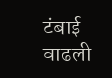टंबाई वाढली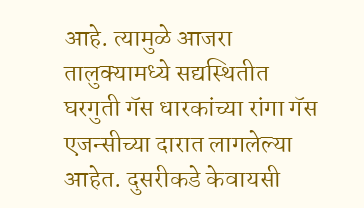आहे. त्यामुळे आजरा तालुक्यामध्ये सद्यस्थितीत घरगुती गॅस धारकांच्या रांगा गॅस एजन्सीच्या दारात लागलेल्या आहेत. दुसरीकडे केवायसी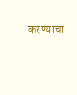करण्याचा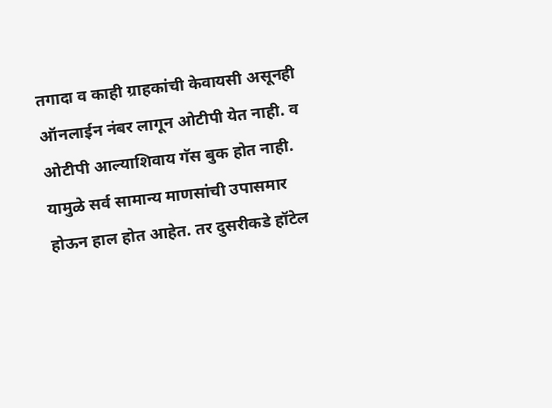तगादा व काही ग्राहकांची केवायसी असूनही ऑनलाईन नंबर लागून ओटीपी येत नाही. व ओटीपी आल्याशिवाय गॅस बुक होत नाही. यामुळे सर्व सामान्य माणसांची उपासमार होऊन हाल होत आहेत. तर दुसरीकडे हॉटेल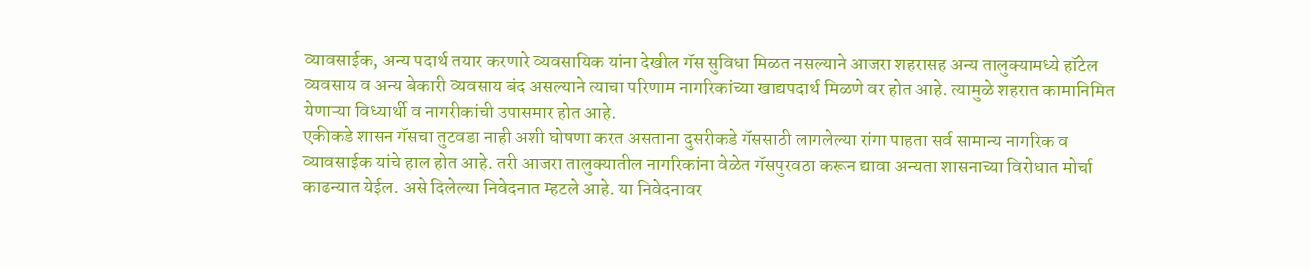व्यावसाईक, अन्य पदार्थ तयार करणारे व्यवसायिक यांना देखील गॅस सुविधा मिळत नसल्याने आजरा शहरासह अन्य तालुक्यामध्ये हॉटेल व्यवसाय व अन्य बेकारी व्यवसाय बंद असल्याने त्याचा परिणाम नागरिकांच्या खाद्यपदार्थ मिळणे वर होत आहे. त्यामुळे शहरात कामानिमित येणाऱ्या विध्यार्थी व नागरीकांची उपासमार होत आहे.
एकीकडे शासन गॅसचा तुटवडा नाही अशी घोषणा करत असताना दुसरीकडे गॅससाठी लागलेल्या रांगा पाहता सर्व सामान्य नागरिक व व्यावसाईक यांचे हाल होत आहे. तरी आजरा तालुक्यातील नागरिकांना वेळेत गॅसपुरवठा करून द्यावा अन्यता शासनाच्या विरोधात मोर्चा काढन्यात येईल. असे दिलेल्या निवेदनात म्हटले आहे. या निवेदनावर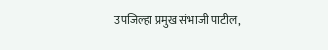उपजिल्हा प्रमुख संभाजी पाटील,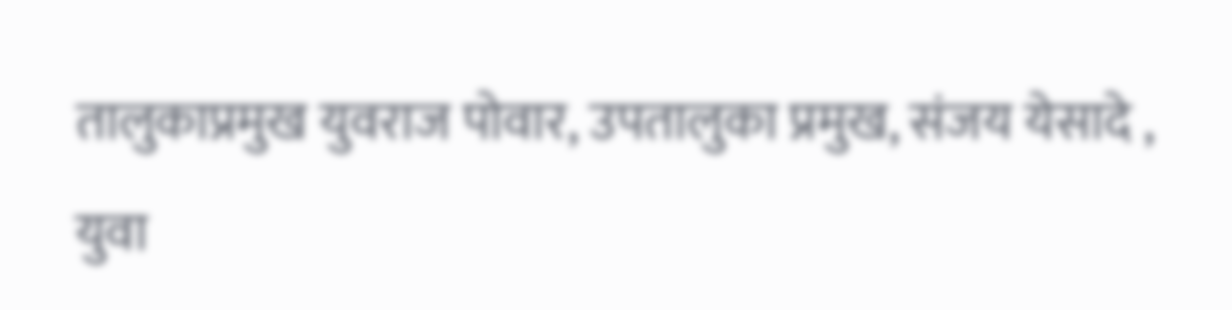तालुकाप्रमुख युवराज पोवार, उपतालुका प्रमुख, संजय येसादे , युवा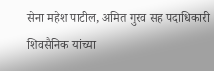सेना महेश पाटील, अमित गुरव सह पदाधिकारी शिवसैनिक यांच्या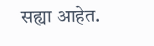सह्या आहेत.